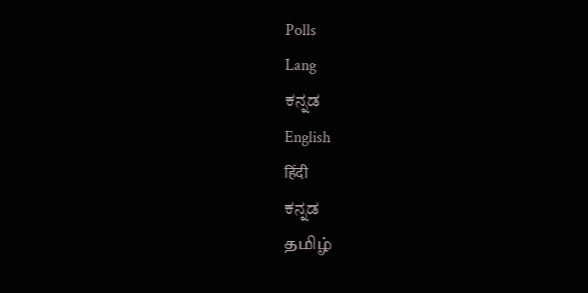Polls
Lang
ಕನ್ನಡ
English
हिंदी
ಕನ್ನಡ
தமிழ்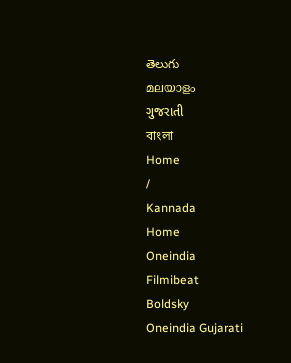తెలుగు
മലയാളം
ગુજરાતી
বাংলা
Home
/
Kannada
Home
Oneindia
Filmibeat
Boldsky
Oneindia Gujarati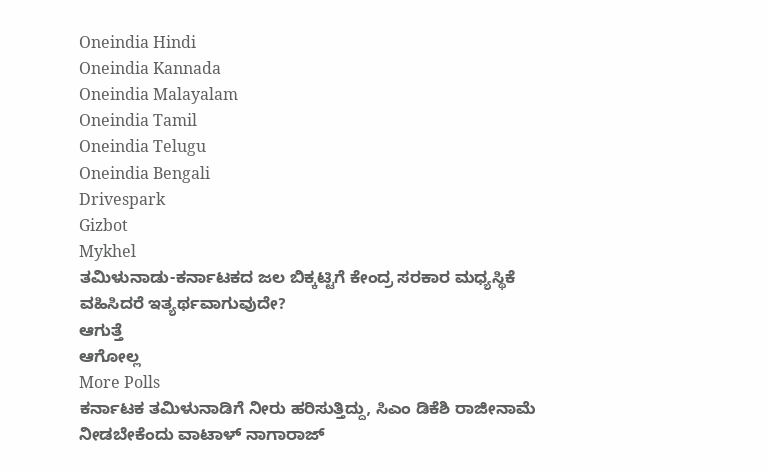Oneindia Hindi
Oneindia Kannada
Oneindia Malayalam
Oneindia Tamil
Oneindia Telugu
Oneindia Bengali
Drivespark
Gizbot
Mykhel
ತಮಿಳುನಾಡು-ಕರ್ನಾಟಕದ ಜಲ ಬಿಕ್ಕಟ್ಟಿಗೆ ಕೇಂದ್ರ ಸರಕಾರ ಮಧ್ಯಸ್ಥಿಕೆ ವಹಿಸಿದರೆ ಇತ್ಯರ್ಥವಾಗುವುದೇ?
ಆಗುತ್ತೆ
ಆಗೋಲ್ಲ
More Polls
ಕರ್ನಾಟಕ ತಮಿಳುನಾಡಿಗೆ ನೀರು ಹರಿಸುತ್ತಿದ್ದು, ಸಿಎಂ ಡಿಕೆಶಿ ರಾಜೀನಾಮೆ ನೀಡಬೇಕೆಂದು ವಾಟಾಳ್ ನಾಗಾರಾಜ್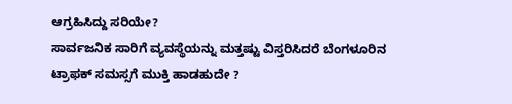ಆಗ್ರಹಿಸಿದ್ದು ಸರಿಯೇ?
ಸಾರ್ವಜನಿಕ ಸಾರಿಗೆ ವ್ಯವಸ್ಥೆಯನ್ನು ಮತ್ತಷ್ಟು ವಿಸ್ತರಿಸಿದರೆ ಬೆಂಗಳೂರಿನ ಟ್ರಾಫಕ್ ಸಮಸ್ಸಗೆ ಮುಕ್ತಿ ಹಾಡಹುದೇ ?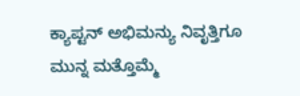ಕ್ಯಾಪ್ಟನ್ ಅಭಿಮನ್ಯು ನಿವೃತ್ತಿಗೂ ಮುನ್ನ ಮತ್ತೊಮ್ಮೆ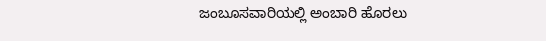ಜಂಬೂಸವಾರಿಯಲ್ಲಿ ಅಂಬಾರಿ ಹೊರಲು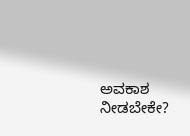ಅವಕಾಶ ನೀಡಬೇಕೇ?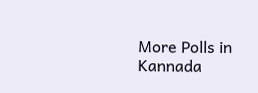More Polls in Kannada